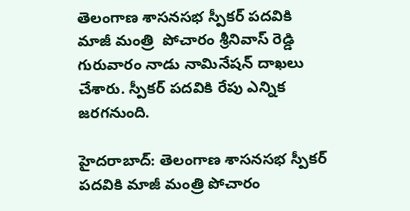తెలంగాణ శాసనసభ స్పీకర్ పదవికి  మాజీ మంత్రి  పోచారం శ్రీనివాస్ రెడ్డి గురువారం నాడు నామినేషన్ దాఖలు చేశారు. స్పీకర్ పదవికి రేపు ఎన్నిక జరగనుంది.

హైదరాబాద్: తెలంగాణ శాసనసభ స్పీకర్ పదవికి మాజీ మంత్రి పోచారం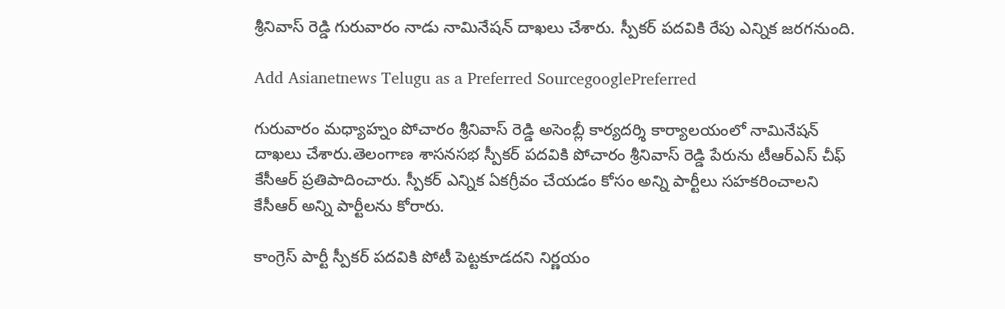శ్రీనివాస్ రెడ్డి గురువారం నాడు నామినేషన్ దాఖలు చేశారు. స్పీకర్ పదవికి రేపు ఎన్నిక జరగనుంది.

Add Asianetnews Telugu as a Preferred SourcegooglePreferred

గురువారం మధ్యాహ్నం పోచారం శ్రీనివాస్ రెడ్డి అసెంబ్లీ కార్యదర్శి కార్యాలయంలో నామినేషన్ దాఖలు చేశారు.తెలంగాణ శాసనసభ స్పీకర్ పదవికి పోచారం శ్రీనివాస్ రెడ్డి పేరును టీఆర్ఎస్ చీఫ్ కేసీఆర్ ప్రతిపాదించారు. స్పీకర్‌ ఎన్నిక ఏకగ్రీవం చేయడం కోసం అన్ని పార్టీలు సహకరించాలని కేసీఆర్ అన్ని పార్టీలను కోరారు.

కాంగ్రెస్‌ పార్టీ స్పీకర్ పదవికి పోటీ పెట్టకూడదని నిర్ణయం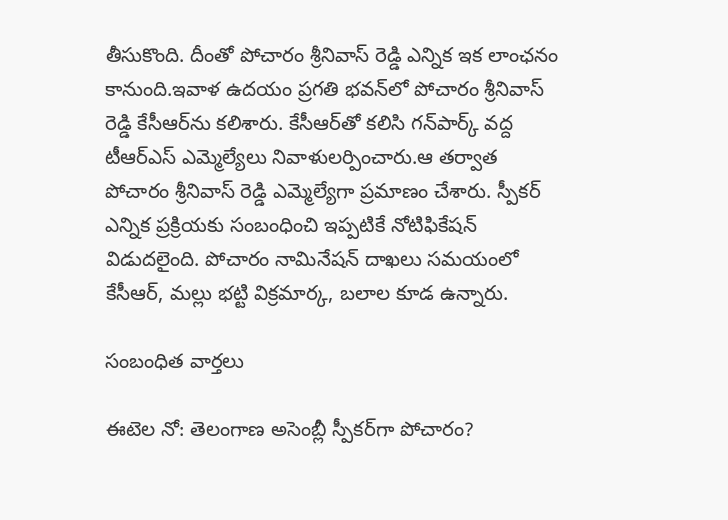తీసుకొంది. దీంతో పోచారం శ్రీనివాస్ రెడ్డి ఎన్నిక ఇక లాంఛనం కానుంది.ఇవాళ ఉదయం ప్రగతి భవన్‌లో పోచారం శ్రీనివాస్ రెడ్డి కేసీఆర్‌ను కలిశారు. కేసీఆర్‌తో కలిసి గన్‌పార్క్ వద్ద టీఆర్ఎస్ ఎమ్మెల్యేలు నివాళులర్పించారు.ఆ తర్వాత పోచారం శ్రీనివాస్ రెడ్డి ఎమ్మెల్యేగా ప్రమాణం చేశారు. స్పీకర్‌ ఎన్నిక ప్రక్రియకు సంబంధించి ఇప్పటికే నోటిఫికేషన్ విడుదలైంది. పోచారం నామినేషన్ దాఖలు సమయంలో కేసీఆర్, మల్లు భట్టి విక్రమార్క, బలాల కూడ ఉన్నారు.

సంబంధిత వార్తలు

ఈటెల నో: తెలంగాణ అసెంబ్లీ స్పీకర్‌గా పోచారం?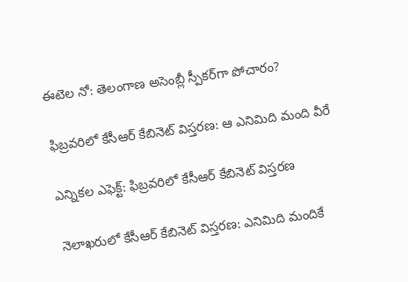ఈటెల నో: తెలంగాణ అసెంబ్లీ స్పీకర్‌గా పోచారం?

ఫిబ్రవరిలో కేసీఆర్ కేబినెట్ విస్తరణ: ఆ ఎనిమిది మంది వీరే

ఎన్నికల ఎఫెక్ట్: ఫిబ్రవరిలో కేసీఆర్ కేబినెట్ విస్తరణ

నెలాఖరులో కేసీఆర్ కేబినెట్ విస్తరణ: ఎనిమిది మందికే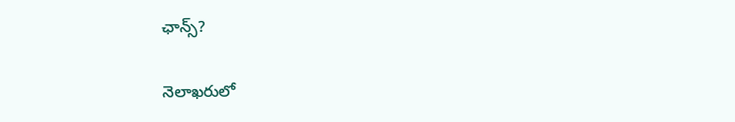ఛాన్స్?

నెలాఖరులో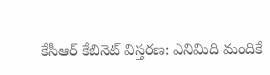కేసీఆర్ కేబినెట్ విస్తరణ: ఎనిమిది మందికే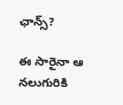ఛాన్స్?

ఈ సారైనా ఆ నలుగురికి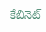కేబినెట్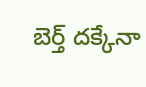బెర్త్ దక్కేనా